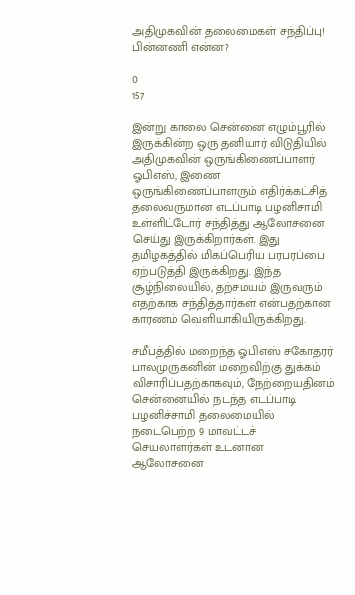அதிமுகவின் தலைமைகள் சந்திப்பு! பின்னணி என்ன?

0
157

இன்று காலை சென்னை எழும்பூரில் இருக்கின்ற ஒரு தனியார் விடுதியில் அதிமுகவின் ஒருங்கிணைப்பாளர் ஓபிஎஸ், இணை ஒருங்கிணைப்பாளரும் எதிர்க்கட்சித் தலைவருமான எடப்பாடி பழனிசாமி உள்ளிட்டோர் சந்தித்து ஆலோசனை செய்து இருக்கிறார்கள். இது தமிழகத்தில் மிகப்பெரிய பரபரப்பை ஏற்படுத்தி இருக்கிறது. இந்த சூழ்நிலையில், தற்சமயம் இருவரும் எதற்காக சந்தித்தார்கள் என்பதற்கான காரணம் வெளியாகியிருக்கிறது.

சமீபத்தில் மறைந்த ஓபிஎஸ் சகோதரர் பாலமுருகனின் மறைவிற்கு துக்கம் விசாரிப்பதற்காகவும், நேற்றையதினம் சென்னையில் நடந்த எடப்பாடி பழனிச்சாமி தலைமையில் நடைபெற்ற 9 மாவட்டச் செயலாளர்கள் உடனான ஆலோசனை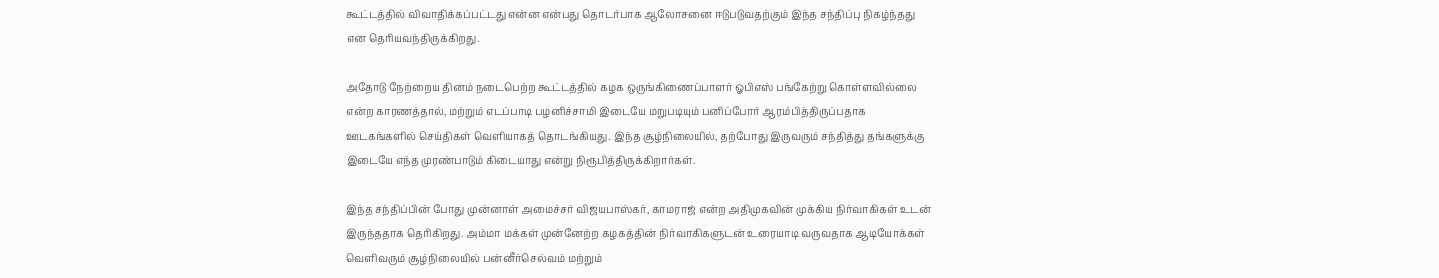கூட்டத்தில் விவாதிக்கப்பட்டது என்ன என்பது தொடர்பாக ஆலோசனை ஈடுபடுவதற்கும் இந்த சந்திப்பு நிகழ்ந்தது என தெரியவந்திருக்கிறது.

அதோடு நேற்றைய தினம் நடைபெற்ற கூட்டத்தில் கழக ஒருங்கிணைப்பாளர் ஓபிஎஸ் பங்கேற்று கொள்ளவில்லை என்ற காரணத்தால், மற்றும் எடப்பாடி பழனிச்சாமி இடையே மறுபடியும் பனிப்போர் ஆரம்பித்திருப்பதாக ஊடகங்களில் செய்திகள் வெளியாகத் தொடங்கியது. இந்த சூழ்நிலையில், தற்போது இருவரும் சந்தித்து தங்களுக்கு இடையே எந்த முரண்பாடும் கிடையாது என்று நிரூபித்திருக்கிறார்கள்.

இந்த சந்திப்பின் போது முன்னாள் அமைச்சர் விஜயபாஸ்கர், காமராஜ் என்ற அதிமுகவின் முக்கிய நிர்வாகிகள் உடன் இருந்ததாக தெரிகிறது. அம்மா மக்கள் முன்னேற்ற கழகத்தின் நிர்வாகிகளுடன் உரையாடி வருவதாக ஆடியோக்கள் வெளிவரும் சூழ்நிலையில் பன்னீர்செல்வம் மற்றும்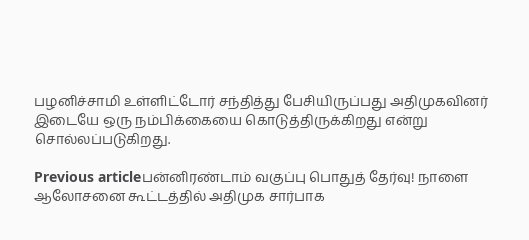பழனிச்சாமி உள்ளிட்டோர் சந்தித்து பேசியிருப்பது அதிமுகவினர் இடையே ஒரு நம்பிக்கையை கொடுத்திருக்கிறது என்று சொல்லப்படுகிறது.

Previous articleபன்னிரண்டாம் வகுப்பு பொதுத் தேர்வு! நாளை ஆலோசனை கூட்டத்தில் அதிமுக சார்பாக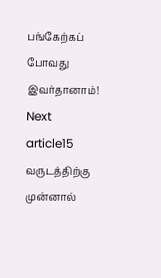பங்கேற்கப் போவது இவர்தானாம்!
Next article15 வருடத்திற்கு முன்னால்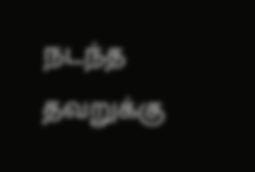நடந்த தவறுக்கு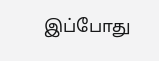இப்போது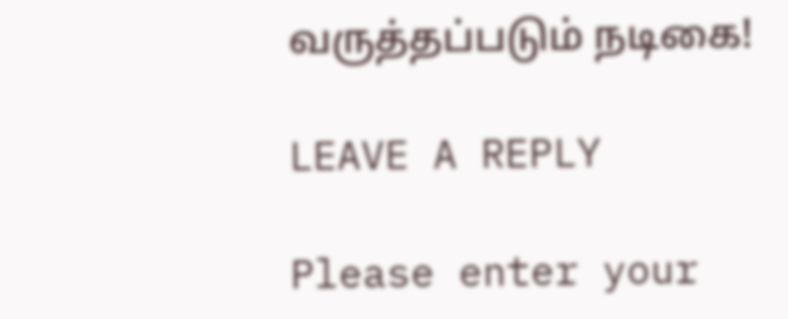வருத்தப்படும் நடிகை!

LEAVE A REPLY

Please enter your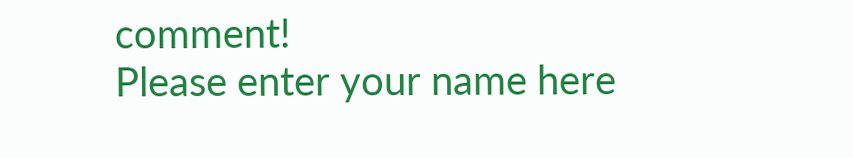comment!
Please enter your name here